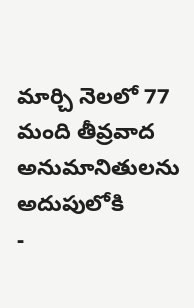మార్చి నెలలో 77 మంది తీవ్రవాద అనుమానితులను అదుపులోకి
-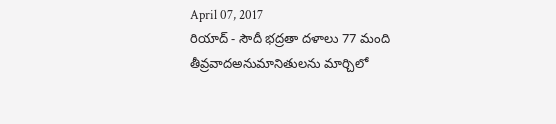April 07, 2017
రియాద్ - సౌదీ భద్రతా దళాలు 77 మంది తీవ్రవాదఅనుమానితులను మార్చిలో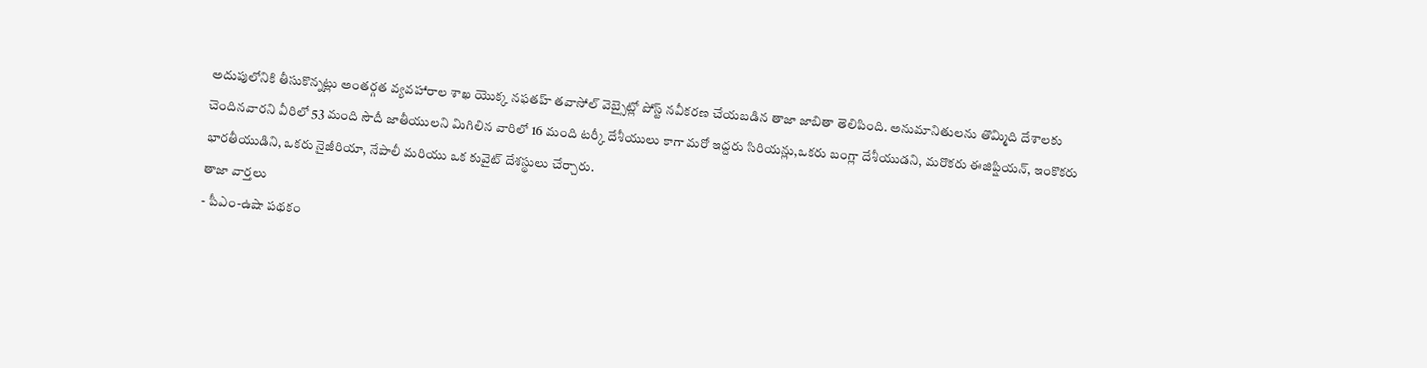అదుపులోనికి తీసుకొన్నట్లు అంతర్గత వ్యవహారాల శాఖ యొక్క నఫతహ్ తవాసోల్ వెబ్సైట్లో పోస్ట్ నవీకరణ చేయబడిన తాజా జాబితా తెలిపింది. అనుమానితులను తొమ్మిది దేశాలకు చెందినవారని వీరిలో 53 మంది సౌదీ జాతీయులని మిగిలిన వారిలో 16 మంది టర్కీ దేశీయులు కాగా మరో ఇద్దరు సిరియన్లు,ఒకరు బంగ్లా దేశీయుడని, మరొకరు ఈజిప్షియన్, ఇంకొకరు భారతీయుడిని, ఒకరు నైజీరియా, నేపాలీ మరియు ఒక కువైట్ దేశస్థులు చేర్చారు.
తాజా వార్తలు
- పీఎం-ఉషా పథకం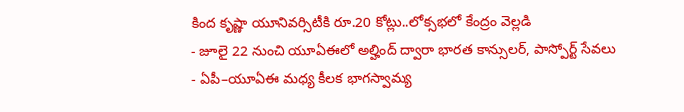కింద కృష్ణా యూనివర్సిటీకి రూ.20 కోట్లు..లోక్సభలో కేంద్రం వెల్లడి
- జూలై 22 నుంచి యూఏఈలో అల్హింద్ ద్వారా భారత కాన్సులర్, పాస్పోర్ట్ సేవలు
- ఏపీ–యూఏఈ మధ్య కీలక భాగస్వామ్య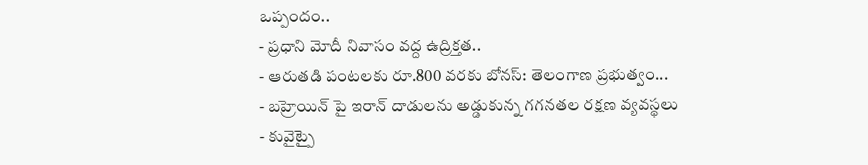ఒప్పందం..
- ప్రధాని మోదీ నివాసం వద్ద ఉద్రిక్తత..
- ఆరుతడి పంటలకు రూ.800 వరకు బోనస్: తెలంగాణ ప్రభుత్వం...
- బహ్రెయిన్ పై ఇరాన్ దాడులను అడ్డుకున్న గగనతల రక్షణ వ్యవస్థలు
- కువైట్పై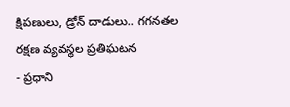క్షిపణులు, డ్రోన్ దాడులు.. గగనతల రక్షణ వ్యవస్థల ప్రతిఘటన
- ప్రధాని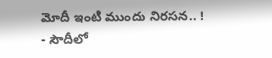మోదీ ఇంటి ముందు నిరసన.. !
- సౌదీలో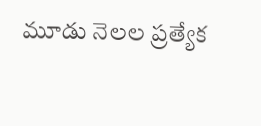మూడు నెలల ప్రత్యేక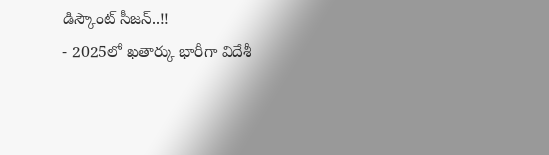డిస్కౌంట్ సీజన్..!!
- 2025లో ఖతార్కు భారీగా విదేశీ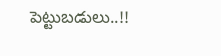పెట్టుబడులు..!!